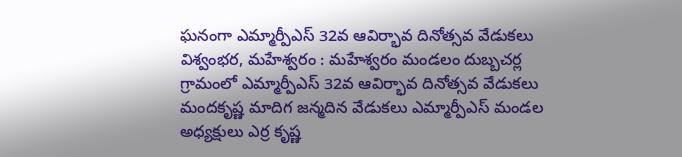ఘనంగా ఎమ్మార్పీఎస్ 32వ ఆవిర్భావ దినోత్సవ వేడుకలు
విశ్వంభర, మహేశ్వరం : మహేశ్వరం మండలం దుబ్బచర్ల గ్రామంలో ఎమ్మార్పీఎస్ 32వ ఆవిర్భావ దినోత్సవ వేడుకలు మందకృష్ణ మాదిగ జన్మదిన వేడుకలు ఎమ్మార్పీఎస్ మండల అధ్యక్షులు ఎర్ర కృష్ణ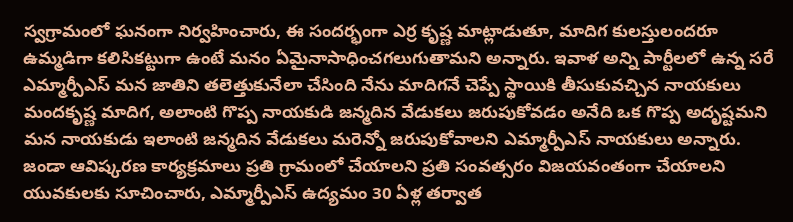స్వగ్రామంలో ఘనంగా నిర్వహించారు, ఈ సందర్భంగా ఎర్ర కృష్ణ మాట్లాడుతూ, మాదిగ కులస్తులందరూ ఉమ్మడిగా కలిసికట్టుగా ఉంటే మనం ఏమైనాసాధించగలుగుతామని అన్నారు. ఇవాళ అన్ని పార్టీలలో ఉన్న సరే ఎమ్మార్పీఎస్ మన జాతిని తలెత్తుకునేలా చేసింది నేను మాదిగనే చెప్పే స్థాయికి తీసుకువచ్చిన నాయకులు మందకృష్ణ మాదిగ, అలాంటి గొప్ప నాయకుడి జన్మదిన వేడుకలు జరుపుకోవడం అనేది ఒక గొప్ప అదృష్టమని మన నాయకుడు ఇలాంటి జన్మదిన వేడుకలు మరెన్నో జరుపుకోవాలని ఎమ్మార్పీఎస్ నాయకులు అన్నారు. జండా ఆవిష్కరణ కార్యక్రమాలు ప్రతి గ్రామంలో చేయాలని ప్రతి సంవత్సరం విజయవంతంగా చేయాలని యువకులకు సూచించారు, ఎమ్మార్పీఎస్ ఉద్యమం 30 ఏళ్ల తర్వాత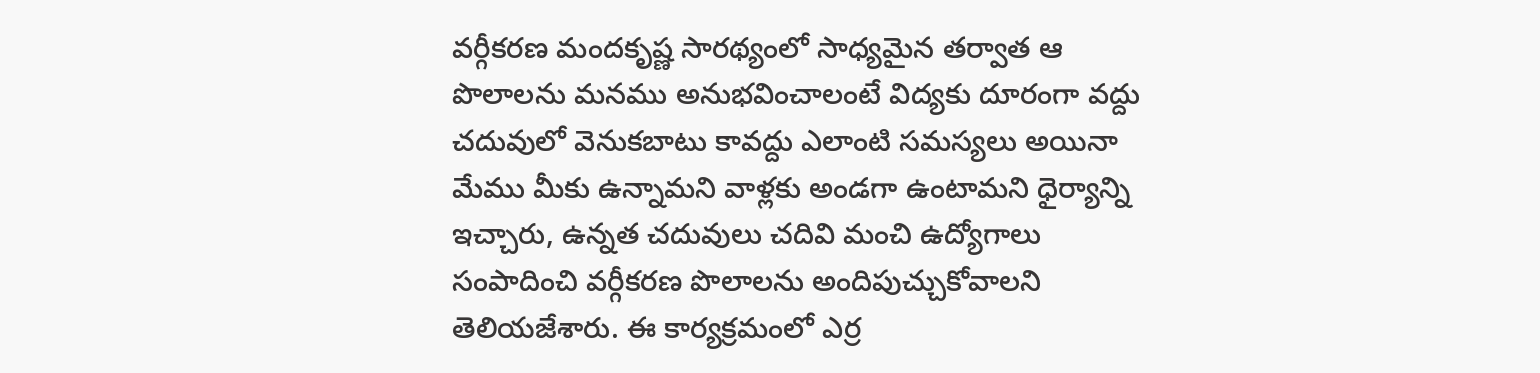వర్గీకరణ మందకృష్ణ సారథ్యంలో సాధ్యమైన తర్వాత ఆ పొలాలను మనము అనుభవించాలంటే విద్యకు దూరంగా వద్దు చదువులో వెనుకబాటు కావద్దు ఎలాంటి సమస్యలు అయినా మేము మీకు ఉన్నామని వాళ్లకు అండగా ఉంటామని ధైర్యాన్ని ఇచ్చారు, ఉన్నత చదువులు చదివి మంచి ఉద్యోగాలు సంపాదించి వర్గీకరణ పొలాలను అందిపుచ్చుకోవాలని తెలియజేశారు. ఈ కార్యక్రమంలో ఎర్ర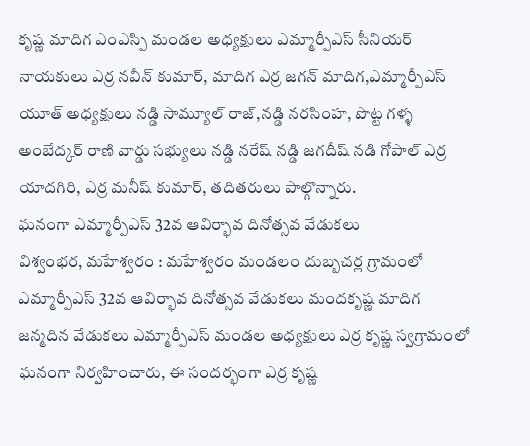కృష్ణ మాదిగ ఎంఎస్పి మండల అధ్యక్షులు ఎమ్మార్పీఎస్ సీనియర్ నాయకులు ఎర్ర నవీన్ కుమార్, మాదిగ ఎర్ర జగన్ మాదిగ,ఎమ్మార్పీఎస్ యూత్ అధ్యక్షులు నడ్డి సామ్యూల్ రాజ్,నడ్డి నరసింహ, పొట్ట గళ్ళ అంబేద్కర్ రాణి వార్డు సభ్యులు నడ్డి నరేష్ నడ్డి జగదీష్ నడి గోపాల్ ఎర్ర యాదగిరి, ఎర్ర మనీష్ కుమార్, తదితరులు పాల్గొన్నారు.
ఘనంగా ఎమ్మార్పీఎస్ 32వ ఆవిర్భావ దినోత్సవ వేడుకలు
విశ్వంభర, మహేశ్వరం : మహేశ్వరం మండలం దుబ్బచర్ల గ్రామంలో ఎమ్మార్పీఎస్ 32వ ఆవిర్భావ దినోత్సవ వేడుకలు మందకృష్ణ మాదిగ జన్మదిన వేడుకలు ఎమ్మార్పీఎస్ మండల అధ్యక్షులు ఎర్ర కృష్ణ స్వగ్రామంలో ఘనంగా నిర్వహించారు, ఈ సందర్భంగా ఎర్ర కృష్ణ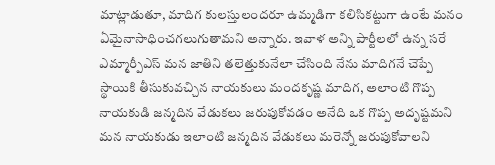మాట్లాడుతూ, మాదిగ కులస్తులందరూ ఉమ్మడిగా కలిసికట్టుగా ఉంటే మనం ఏమైనాసాధించగలుగుతామని అన్నారు. ఇవాళ అన్ని పార్టీలలో ఉన్న సరే ఎమ్మార్పీఎస్ మన జాతిని తలెత్తుకునేలా చేసింది నేను మాదిగనే చెప్పే స్థాయికి తీసుకువచ్చిన నాయకులు మందకృష్ణ మాదిగ, అలాంటి గొప్ప నాయకుడి జన్మదిన వేడుకలు జరుపుకోవడం అనేది ఒక గొప్ప అదృష్టమని మన నాయకుడు ఇలాంటి జన్మదిన వేడుకలు మరెన్నో జరుపుకోవాలని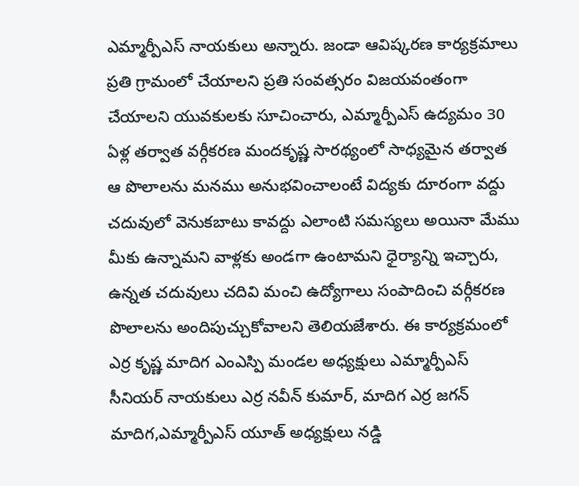ఎమ్మార్పీఎస్ నాయకులు అన్నారు. జండా ఆవిష్కరణ కార్యక్రమాలు ప్రతి గ్రామంలో చేయాలని ప్రతి సంవత్సరం విజయవంతంగా చేయాలని యువకులకు సూచించారు, ఎమ్మార్పీఎస్ ఉద్యమం 30 ఏళ్ల తర్వాత వర్గీకరణ మందకృష్ణ సారథ్యంలో సాధ్యమైన తర్వాత ఆ పొలాలను మనము అనుభవించాలంటే విద్యకు దూరంగా వద్దు చదువులో వెనుకబాటు కావద్దు ఎలాంటి సమస్యలు అయినా మేము మీకు ఉన్నామని వాళ్లకు అండగా ఉంటామని ధైర్యాన్ని ఇచ్చారు, ఉన్నత చదువులు చదివి మంచి ఉద్యోగాలు సంపాదించి వర్గీకరణ పొలాలను అందిపుచ్చుకోవాలని తెలియజేశారు. ఈ కార్యక్రమంలో ఎర్ర కృష్ణ మాదిగ ఎంఎస్పి మండల అధ్యక్షులు ఎమ్మార్పీఎస్ సీనియర్ నాయకులు ఎర్ర నవీన్ కుమార్, మాదిగ ఎర్ర జగన్ మాదిగ,ఎమ్మార్పీఎస్ యూత్ అధ్యక్షులు నడ్డి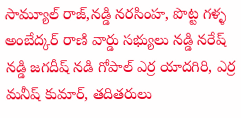సామ్యూల్ రాజ్,నడ్డి నరసింహ, పొట్ట గళ్ళ అంబేద్కర్ రాణి వార్డు సభ్యులు నడ్డి నరేష్ నడ్డి జగదీష్ నడి గోపాల్ ఎర్ర యాదగిరి, ఎర్ర మనీష్ కుమార్, తదితరులు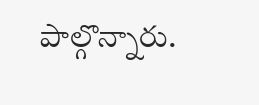పాల్గొన్నారు.